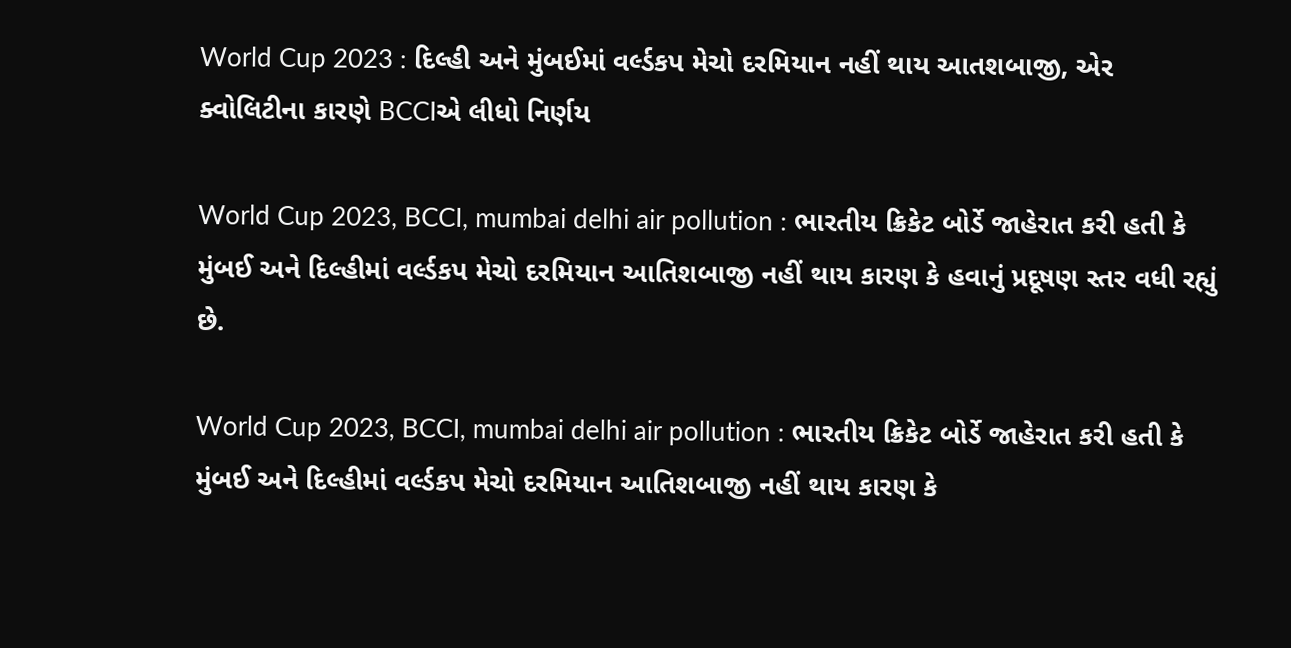World Cup 2023 : દિલ્હી અને મુંબઈમાં વર્લ્ડકપ મેચો દરમિયાન નહીં થાય આતશબાજી, એર ક્વોલિટીના કારણે BCCIએ લીધો નિર્ણય

World Cup 2023, BCCI, mumbai delhi air pollution : ભારતીય ક્રિકેટ બોર્ડે જાહેરાત કરી હતી કે મુંબઈ અને દિલ્હીમાં વર્લ્ડકપ મેચો દરમિયાન આતિશબાજી નહીં થાય કારણ કે હવાનું પ્રદૂષણ સ્તર વધી રહ્યું છે.

World Cup 2023, BCCI, mumbai delhi air pollution : ભારતીય ક્રિકેટ બોર્ડે જાહેરાત કરી હતી કે મુંબઈ અને દિલ્હીમાં વર્લ્ડકપ મેચો દરમિયાન આતિશબાજી નહીં થાય કારણ કે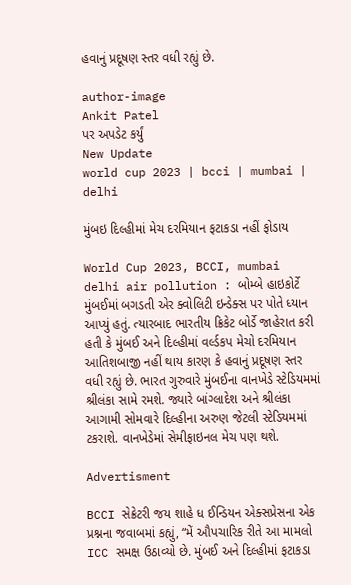હવાનું પ્રદૂષણ સ્તર વધી રહ્યું છે.

author-image
Ankit Patel
પર અપડેટ કર્યું
New Update
world cup 2023 | bcci | mumbai | delhi

મુંબઇ દિલ્હીમાં મેચ દરમિયાન ફટાકડા નહીં ફોડાય

World Cup 2023, BCCI, mumbai delhi air pollution : બોમ્બે હાઇકોર્ટે મુંબઈમાં બગડતી એર ક્વોલિટી ઇન્ડેક્સ પર પોતે ધ્યાન આપ્યું હતું. ત્યારબાદ ભારતીય ક્રિકેટ બોર્ડે જાહેરાત કરી હતી કે મુંબઈ અને દિલ્હીમાં વર્લ્ડકપ મેચો દરમિયાન આતિશબાજી નહીં થાય કારણ કે હવાનું પ્રદૂષણ સ્તર વધી રહ્યું છે. ભારત ગુરુવારે મુંબઈના વાનખેડે સ્ટેડિયમમાં શ્રીલંકા સામે રમશે. જ્યારે બાંગ્લાદેશ અને શ્રીલંકા આગામી સોમવારે દિલ્હીના અરુણ જેટલી સ્ટેડિયમમાં ટકરાશે. વાનખેડેમાં સેમીફાઇનલ મેચ પણ થશે.

Advertisment

BCCI સેક્રેટરી જય શાહે ધ ઈન્ડિયન એક્સપ્રેસના એક પ્રશ્નના જવાબમાં કહ્યું, “મેં ઔપચારિક રીતે આ મામલો ICC સમક્ષ ઉઠાવ્યો છે. મુંબઈ અને દિલ્હીમાં ફટાકડા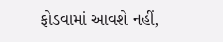ફોડવામાં આવશે નહીં,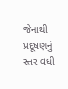જેનાથી પ્રદૂષણનું સ્તર વધી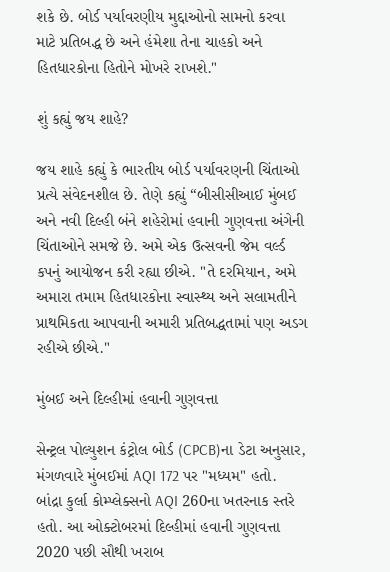શકે છે. બોર્ડ પર્યાવરણીય મુદ્દાઓનો સામનો કરવા માટે પ્રતિબદ્ધ છે અને હંમેશા તેના ચાહકો અને હિતધારકોના હિતોને મોખરે રાખશે."

શું કહ્યું જય શાહે?

જય શાહે કહ્યું કે ભારતીય બોર્ડ પર્યાવરણની ચિંતાઓ પ્રત્યે સંવેદનશીલ છે. તેણે કહ્યું “બીસીસીઆઈ મુંબઈ અને નવી દિલ્હી બંને શહેરોમાં હવાની ગુણવત્તા અંગેની ચિંતાઓને સમજે છે. અમે એક ઉત્સવની જેમ વર્લ્ડ કપનું આયોજન કરી રહ્યા છીએ. "તે દરમિયાન, અમે અમારા તમામ હિતધારકોના સ્વાસ્થ્ય અને સલામતીને પ્રાથમિકતા આપવાની અમારી પ્રતિબદ્ધતામાં પણ અડગ રહીએ છીએ."

મુંબઈ અને દિલ્હીમાં હવાની ગુણવત્તા

સેન્ટ્રલ પોલ્યુશન કંટ્રોલ બોર્ડ (CPCB)ના ડેટા અનુસાર, મંગળવારે મુંબઈમાં AQI 172 પર "મધ્યમ" હતો. બાંદ્રા કુર્લા કોમ્પ્લેક્સનો AQI 260ના ખતરનાક સ્તરે હતો. આ ઓક્ટોબરમાં દિલ્હીમાં હવાની ગુણવત્તા 2020 પછી સૌથી ખરાબ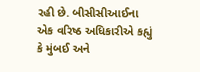રહી છે. બીસીસીઆઈના એક વરિષ્ઠ અધિકારીએ કહ્યું કે મુંબઈ અને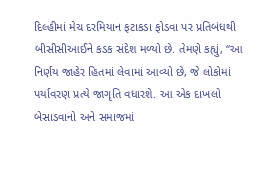દિલ્હીમાં મેચ દરમિયાન ફટાકડા ફોડવા પર પ્રતિબંધથી બીસીસીઆઈને કડક સંદેશ મળ્યો છે. તેમણે કહ્યું, “આ નિર્ણય જાહેર હિતમાં લેવામાં આવ્યો છે, જે લોકોમાં પર્યાવરણ પ્રત્યે જાગૃતિ વધારશે. આ એક દાખલો બેસાડવાનો અને સમાજમાં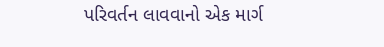પરિવર્તન લાવવાનો એક માર્ગ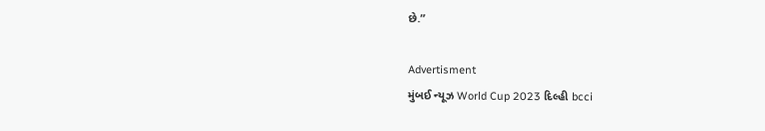છે.”

Advertisment
મુંબઈ ન્યૂઝ World Cup 2023 દિલ્હી bcci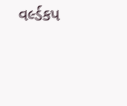વર્લ્ડકપ